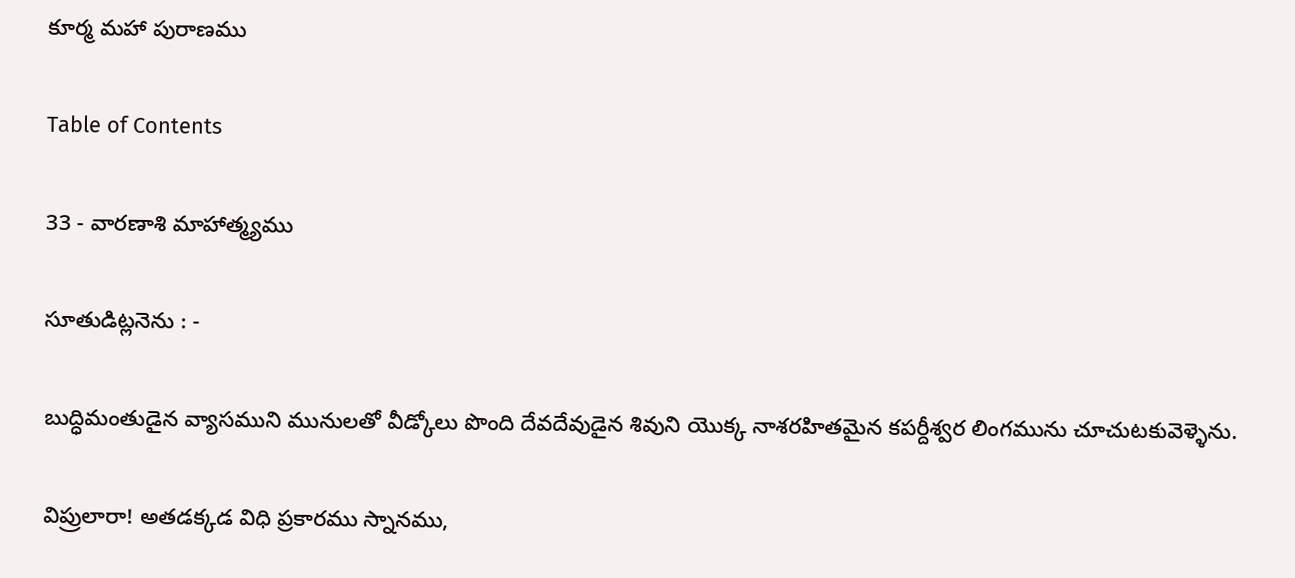కూర్మ మహా పురాణము

Table of Contents

33 - వారణాశి మాహాత్మ్యము

సూతుడిట్లనెను : -

బుద్ధిమంతుడైన వ్యాసముని మునులతో వీడ్కోలు పొంది దేవదేవుడైన శివుని యొక్క నాశరహితమైన కపర్దీశ్వర లింగమును చూచుటకువెళ్ళెను.

విప్రులారా! అతడక్కడ విధి ప్రకారము స్నానము,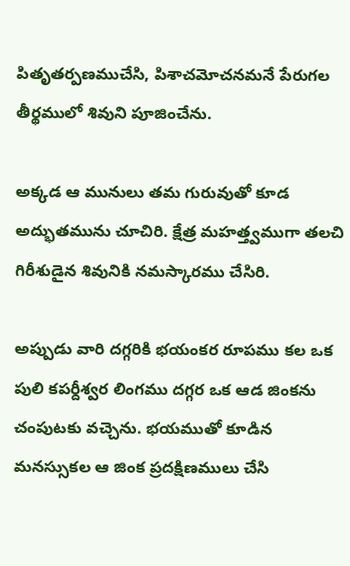పితృతర్పణముచేసి, పిశాచమోచనమనే పేరుగల తీర్థములో శివుని పూజించేను.

అక్కడ ఆ మునులు తమ గురువుతో కూడ అద్భుతమును చూచిరి. క్షేత్ర మహత్త్వముగా తలచి గిరీశుడైన శివునికి నమస్కారము చేసిరి.

అప్పుడు వారి దగ్గరికి భయంకర రూపము కల ఒక పులి కపర్దీశ్వర లింగము దగ్గర ఒక ఆడ జింకను చంపుటకు వచ్చెను. భయముతో కూడిన మనస్సుకల ఆ జింక ప్రదక్షిణములు చేసి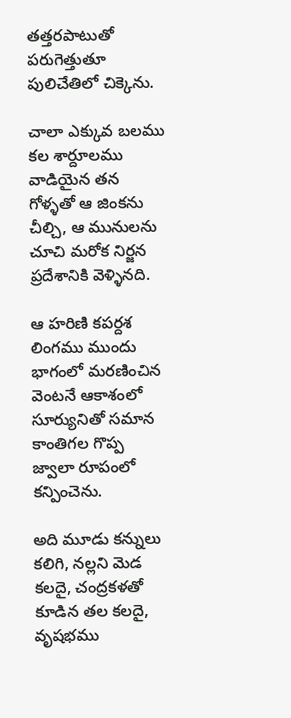తత్తరపాటుతో పరుగెత్తుతూ పులిచేతిలో చిక్కెను.

చాలా ఎక్కువ బలము కల శార్దూలము వాడియైన తన గోళ్ళతో ఆ జింకను చీల్చి, ఆ మునులను చూచి మరోక నిర్జన ప్రదేశానికి వెళ్ళినది.

ఆ హరిణి కపర్దశ లింగము ముందు భాగంలో మరణించిన వెంటనే ఆకాశంలో సూర్యునితో సమాన కాంతిగల గొప్ప జ్వాలా రూపంలో కన్పించెను.

అది మూడు కన్నులు కలిగి, నల్లని మెడ కలదై, చంద్రకళతో కూడిన తల కలదై, వృషభము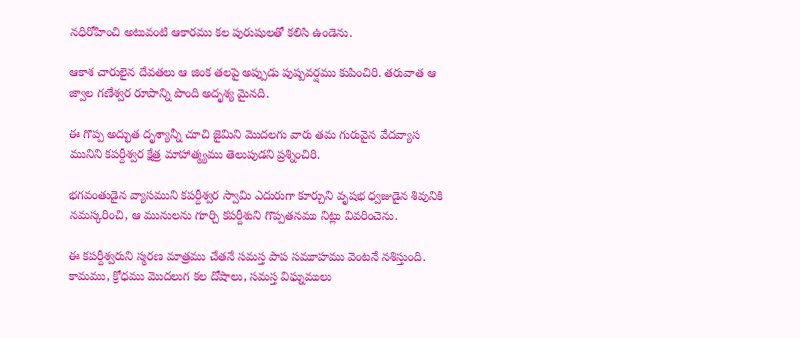నధిరోహించి అటువంటి ఆకారము కల పురుషులతో కలిసి ఉండెను.

ఆకాశ చారులైన దేవతలు ఆ జింక తలపై అప్పుడు పుష్పవర్షము కుపించిరి. తరువాత ఆ జ్వాల గణేశ్వర రూపాన్ని పొంది అదృశ్య మైనది.

ఈ గొప్ప అద్భుత దృశ్యాన్నీ చూచి జైమిని మొదలగు వారు తమ గురువైన వేదవ్యాస మునిని కపర్దీశ్వర క్షేత్ర మాహాత్మ్యము తెలుపుడని ప్రశ్నించిరి.

భగవంతుడైన వ్యాసముని కపర్దీశ్వర స్వామి ఎదురుగా కూర్చుని వృషభ ధ్వజుడైన శివునికి నమస్కరించి, ఆ మునులను గూర్చి కపర్దీశుని గొప్పతనము నిట్లు వివరించెను.

ఈ కపర్దీశ్వరుని స్మరణ మాత్రము చేతనే సమస్త పాప సమూహము వెంటనే నశిస్తుంది. కామము, క్రోధము మొదలుగ కల దోషాలు, సమస్త విఘ్నములు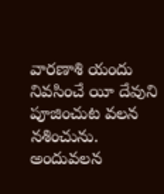వారణాశి యందు నివసించే యీ దేవుని పూజించుట వలన నశించును. అందువలన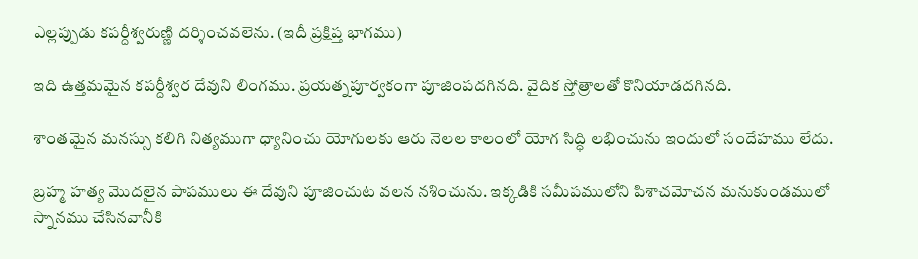ఎల్లప్పుడు కపర్దీశ్వరుణ్ణి దర్శించవలెను. (ఇదీ ప్రక్షిప్త భాగము)

ఇది ఉత్తమమైన కపర్దీశ్వర దేవుని లింగము. ప్రయత్నపూర్వకంగా పూజింపదగినది. వైదిక స్తోత్రాలతో కొనియాడదగినది.

శాంతమైన మనస్సు కలిగి నిత్యముగా ధ్యానించు యోగులకు ఆరు నెలల కాలంలో యోగ సిద్ధి లభించును ఇందులో సందేహము లేదు.

బ్రహ్మ హత్య మొదలైన పాపములు ఈ దేవుని పూజించుట వలన నశించును. ఇక్కడికి సమీపములోని పిశాచమోచన మనుకుండములో స్నానము చేసినవానీకి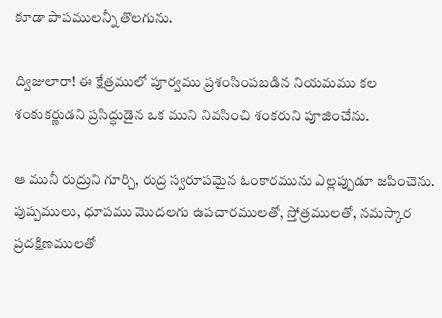కూడా పాపములన్నీ తొలగును.

ద్విజులారా! ఈ క్షేత్రములో పూర్వము ప్రశంసింపబడిన నియమము కల శంకుకర్ణుడని ప్రసిద్ధుడైన ఒక ముని నివసించి శంకరుని పూజించేను.

ఆ మునీ రుద్రుని గూర్చి, రుద్ర స్వరూపమైన ఓంకారమును ఎల్లప్పుడూ జపించెను. పుష్పములు, ధూపము మొదలగు ఉపచారములతో, స్తోత్రములతో, నమస్కార ప్రదక్షిణములతో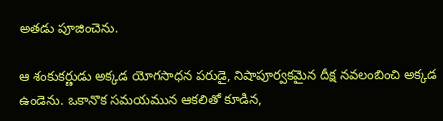అతడు పూజించెను.

ఆ శంకుకర్ణుడు అక్కడ యోగసాధన పరుడై, నిషాపూర్వకమైన దీక్ష నవలంబించి అక్కడ ఉండెను. ఒకానొక సమయమున ఆకలితో కూడిన,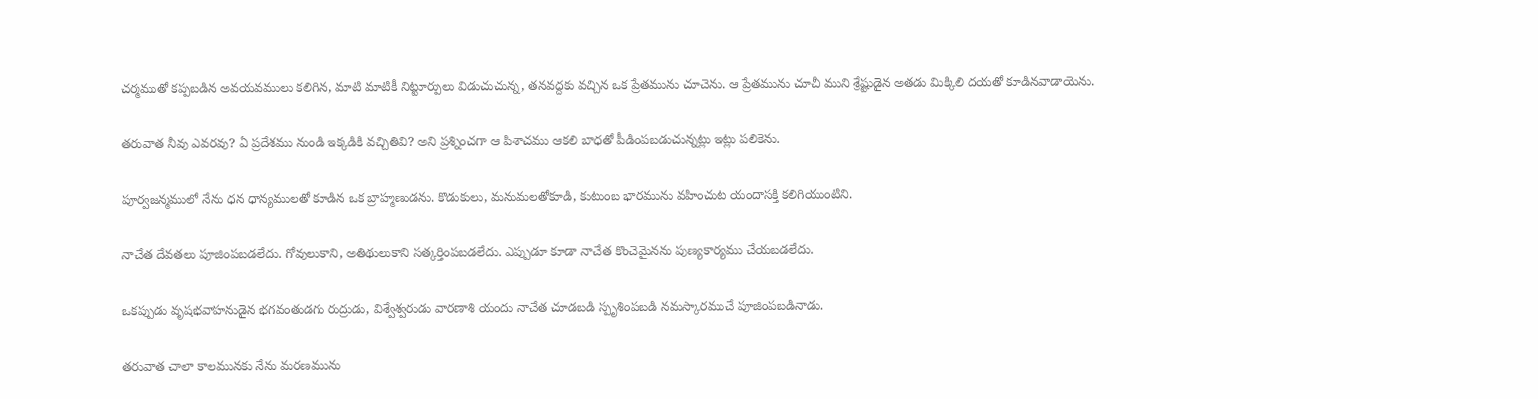చర్మముతో కప్పబడిన అవయవములు కలిగిన, మాటి మాటికీ నిట్టూర్పులు విడుచుచున్న, తనవద్దకు వచ్చిన ఒక ప్రేతమును చూచెను. ఆ ప్రేతమును చూచీ ముని శ్రేష్టుడైన అతడు మిక్కిలి దయతో కూడినవాడాయెను.

తరువాత నీవు ఎవరవు? ఏ ప్రదేశము నుండి ఇక్కడికి వచ్చితివి? అని ప్రశ్నించగా ఆ పిశాచము ఆకలి బాధతో పీడింపబడుచున్నట్లు ఇట్లు పలికెను.

పూర్వజన్మములో నేను ధన ధాన్యములతో కూడిన ఒక బ్రాహ్మణుడను. కొడుకులు, మనుమలతోకూడి, కుటుంబ భారమును వహించుట యందాసక్తి కలిగియుంటిని.

నాచేత దేవతలు పూజింపబడలేదు. గోవులుకాని, అతిథులుకాని సత్కర్తింపబడలేదు. ఎప్పుడూ కూడా నాచేత కొంచెమైనను పుణ్యకార్యము చేయబడలేదు.

ఒకప్పుడు వృషభవాహనుడైన భగవంతుడగు రుద్రుడు, విశ్వేశ్వరుడు వారణాశి యందు నాచేత చూడబడి స్పృశింపబడి నమస్కారముచే పూజింపబడినాడు.

తరువాత చాలా కాలమునకు నేను మరణమును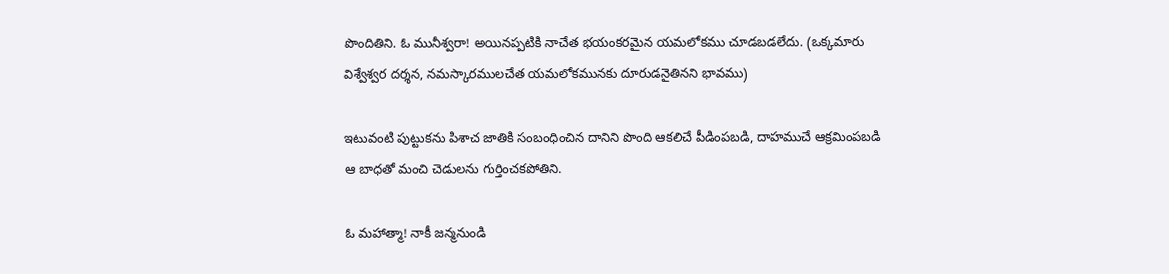పొందితిని. ఓ మునీశ్వరా! అయినప్పటికి నాచేత భయంకరమైన యమలోకము చూడబడలేదు. (ఒక్కమారు విశ్వేశ్వర దర్శన, నమస్కారములచేత యమలోకమునకు దూరుడనైతినని భావము)

ఇటువంటి పుట్టుకను పిశాచ జాతికి సంబంధించిన దానిని పొంది ఆకలిచే పీడింపబడి, దాహముచే ఆక్రమింపబడి ఆ బాధతో మంచి చెడులను గుర్తించకపోతిని.

ఓ మహాత్మా! నాకీ జన్మనుండి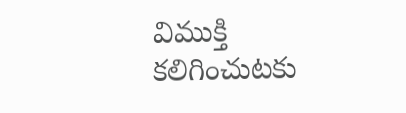విముక్తి కలిగించుటకు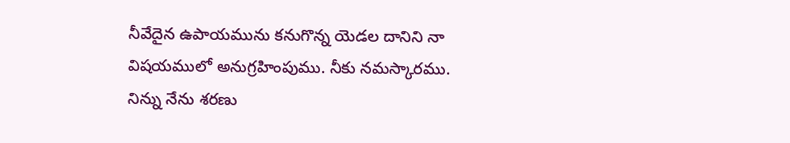నీవేదైన ఉపాయమును కనుగొన్న యెడల దానిని నా విషయములో అనుగ్రహింపుము. నీకు నమస్కారము. నిన్ను నేను శరణు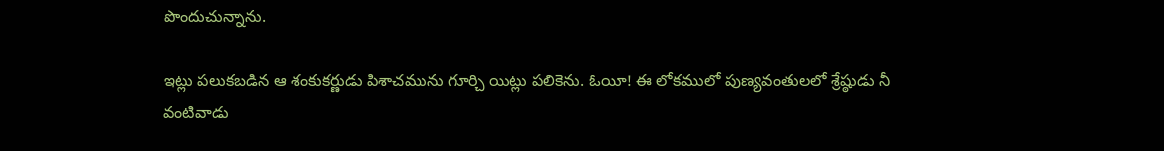పొందుచున్నాను.

ఇట్లు పలుకబడిన ఆ శంకుకర్ణుడు పిశాచమును గూర్చి యిట్లు పలికెను. ఓయీ! ఈ లోకములో పుణ్యవంతులలో శ్రేష్ఠుడు నీ వంటివాడు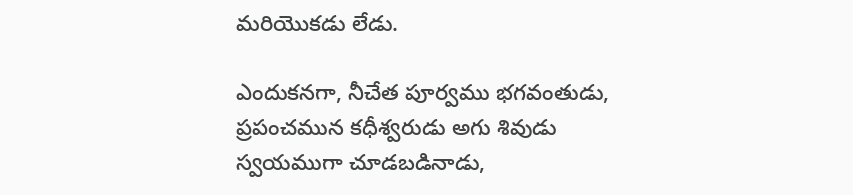మరియొకడు లేడు.

ఎందుకనగా, నీచేత పూర్వము భగవంతుడు, ప్రపంచమున కధీశ్వరుడు అగు శివుడు స్వయముగా చూడబడినాడు,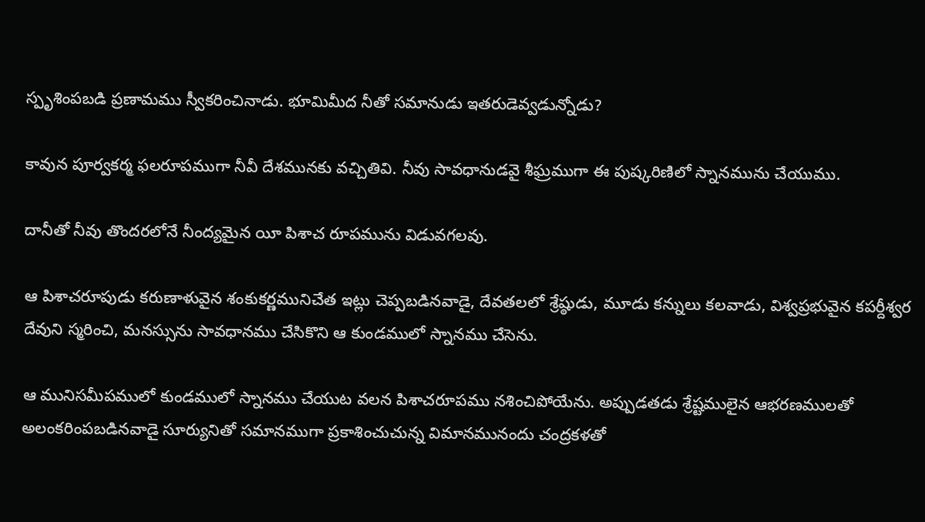స్పృశింపబడి ప్రణామము స్వీకరించినాడు. భూమిమీద నీతో సమానుడు ఇతరుడెవ్వడున్నోడు?

కావున పూర్వకర్మ ఫలరూపముగా నీవీ దేశమునకు వచ్చితివి. నీవు సావధానుడవై శీఘ్రముగా ఈ పుష్కరిణిలో స్నానమును చేయుము.

దానీతో నీవు తొందరలోనే నీంద్యమైన యీ పిశాచ రూపమును విడువగలవు.

ఆ పిశాచరూపుడు కరుణాళువైన శంకుకర్ణమునిచేత ఇట్లు చెప్పబడినవాడై, దేవతలలో శ్రేష్ఠుడు, మూడు కన్నులు కలవాడు, విశ్వప్రభువైన కపర్దీశ్వర దేవుని స్మరించి, మనస్సును సావధానము చేసికొని ఆ కుండములో స్నానము చేసెను.

ఆ మునిసమీపములో కుండములో స్నానము చేయుట వలన పిశాచరూపము నశించిపోయేను. అప్పుడతడు శ్రేష్టములైన ఆభరణములతో అలంకరింపబడినవాడై సూర్యునితో సమానముగా ప్రకాశించుచున్న విమానమునందు చంద్రకళతో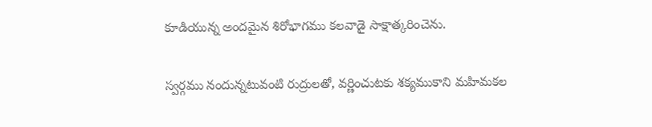కూడియున్న అందమైన శిరోభాగము కలవాడై సాక్షాత్కరించెను.

స్వర్గము నందున్నటువంటి రుద్రులతో, వర్ణించుటకు శక్యముకాని మహిమకల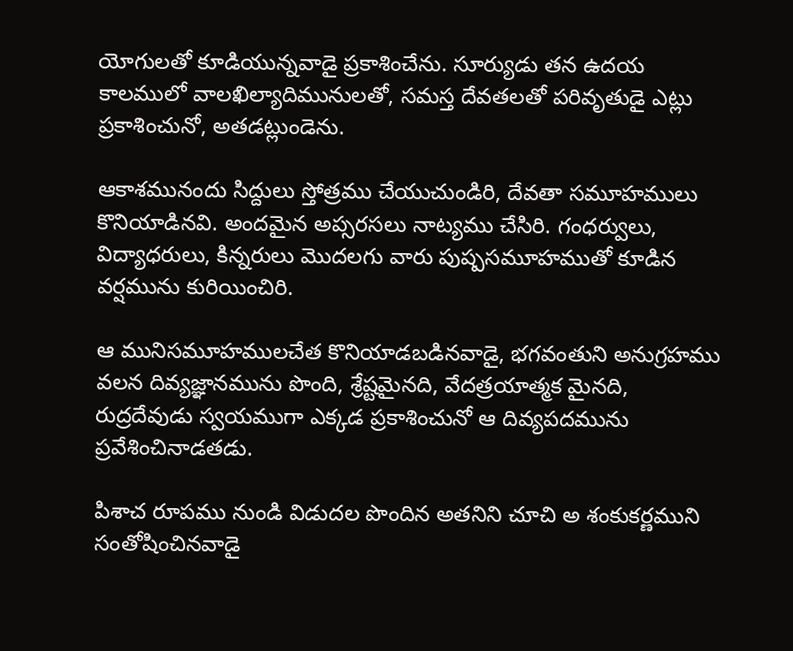యోగులతో కూడియున్నవాడై ప్రకాశించేను. సూర్యుడు తన ఉదయ కాలములో వాలఖిల్యాదిమునులతో, సమస్త దేవతలతో పరివృతుడై ఎట్లు ప్రకాశించునో, అతడట్లుండెను.

ఆకాశమునందు సిద్దులు స్తోత్రము చేయుచుండిరి, దేవతా సమూహములు కొనియాడినవి. అందమైన అప్సరసలు నాట్యము చేసిరి. గంధర్వులు, విద్యాధరులు, కిన్నరులు మొదలగు వారు పుష్పసమూహముతో కూడిన వర్షమును కురియించిరి.

ఆ మునిసమూహములచేత కొనియాడబడినవాడై, భగవంతుని అనుగ్రహము వలన దివ్యజ్ఞానమును పొంది, శ్రేష్టమైనది, వేదత్రయాత్మక మైనది, రుద్రదేవుడు స్వయముగా ఎక్కడ ప్రకాశించునో ఆ దివ్యపదమును ప్రవేశించినాడతడు.

పిశాచ రూపము నుండి విడుదల పొందిన అతనిని చూచి అ శంకుకర్ణముని సంతోషించినవాడై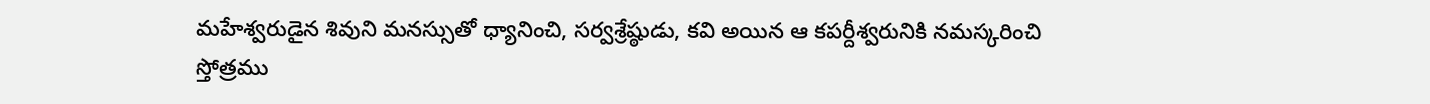మహేశ్వరుడైన శివుని మనస్సుతో ధ్యానించి, సర్వశ్రేష్ఠుడు, కవి అయిన ఆ కపర్దీశ్వరునికి నమస్కరించి స్తోత్రము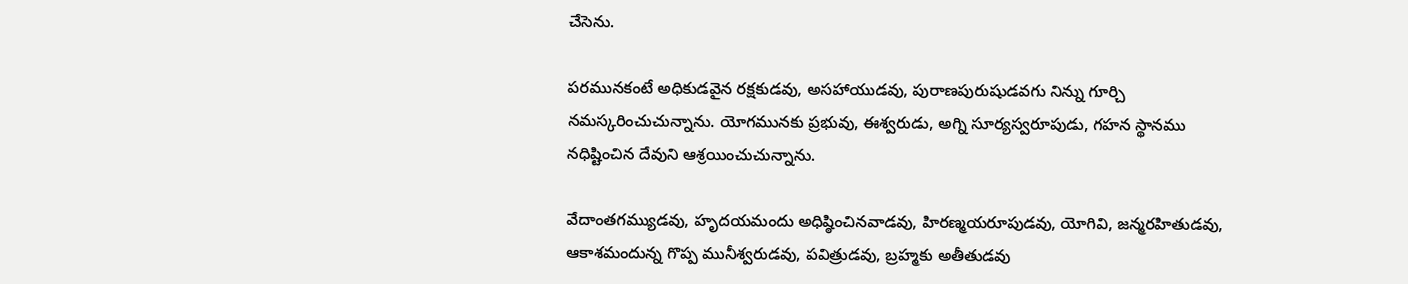చేసెను.

పరమునకంటే అధికుడవైన రక్షకుడవు, అసహాయుడవు, పురాణపురుషుడవగు నిన్ను గూర్చి నమస్కరించుచున్నాను. యోగమునకు ప్రభువు, ఈశ్వరుడు, అగ్ని సూర్యస్వరూపుడు, గహన స్థానము నధిష్టించిన దేవుని ఆశ్రయించుచున్నాను.

వేదాంతగమ్యుడవు, హృదయమందు అధిష్ఠించినవాడవు, హిరణ్మయరూపుడవు, యోగివి, జన్మరహితుడవు, ఆకాశమందున్న గొప్ప మునీశ్వరుడవు, పవిత్రుడవు, బ్రహ్మకు అతీతుడవు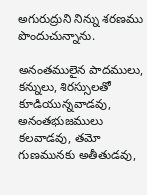అగురుద్రుని నిన్ను శరణము పొందుచున్నాను.

అనంతములైన పాదములు, కన్నులు, శిరస్సులతో కూడియున్నవాడవు, అనంతభుజములు కలవాడవు, తమో గుణమునకు అతీతుడవు,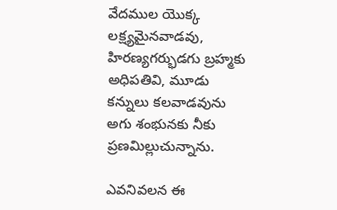వేదముల యొక్క లక్ష్యమైనవాడవు, హిరణ్యగర్భుడగు బ్రహ్మకు అధిపతివి, మూడు కన్నులు కలవాడవును అగు శంభునకు నీకు ప్రణమిల్లుచున్నాను.

ఎవనివలన ఈ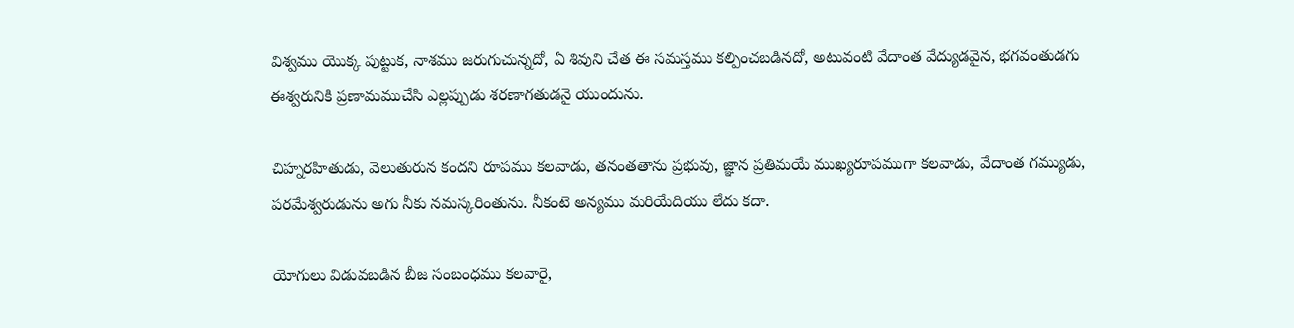విశ్వము యొక్క పుట్టుక, నాశము జరుగుచున్నదో, ఏ శివుని చేత ఈ సమస్తము కల్పించబడినదో, అటువంటి వేదాంత వేద్యుడవైన, భగవంతుడగు ఈశ్వరునికి ప్రణామముచేసి ఎల్లప్పుడు శరణాగతుడనై యుందును.

చిహ్నరహితుడు, వెలుతురున కందని రూపము కలవాడు, తనంతతాను ప్రభువు, జ్ఞాన ప్రతిమయే ముఖ్యరూపముగా కలవాడు, వేదాంత గమ్యుడు, పరమేశ్వరుడును అగు నీకు నమస్కరింతును. నీకంటె అన్యము మరియేదియు లేదు కదా.

యోగులు విడువబడిన బీజ సంబంధము కలవారై,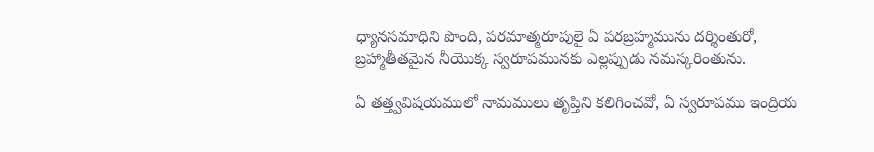ధ్యానసమాధిని పొంది, పరమాత్మరూపులై ఏ పరబ్రహ్మమును దర్శింతురో, బ్రహ్మాతీతమైన నీయొక్క స్వరూపమునకు ఎల్లప్పుడు నమస్కరింతును.

ఏ తత్త్వవిషయములో నామములు తృప్తిని కలిగించవో, ఏ స్వరూపము ఇంద్రియ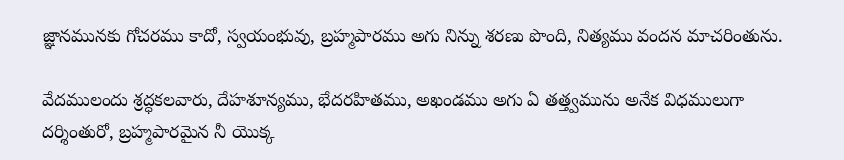జ్ఞానమునకు గోచరము కాదో, స్వయంభువు, బ్రహ్మపారము అగు నిన్ను శరణు పొంది, నిత్యము వందన మాచరింతును.

వేదములందు శ్రద్ధకలవారు, దేహశూన్యము, భేదరహితము, అఖండము అగు ఏ తత్త్వమును అనేక విధములుగా దర్శింతురో, బ్రహ్మపారమైన నీ యొక్క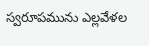స్వరూపమును ఎల్లవేళల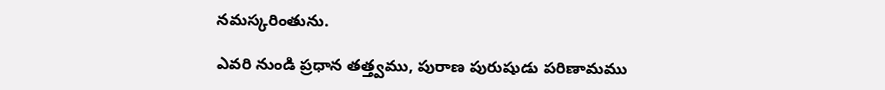నమస్కరింతును.

ఎవరి నుండి ప్రధాన తత్త్వము, పురాణ పురుషుడు పరిణామము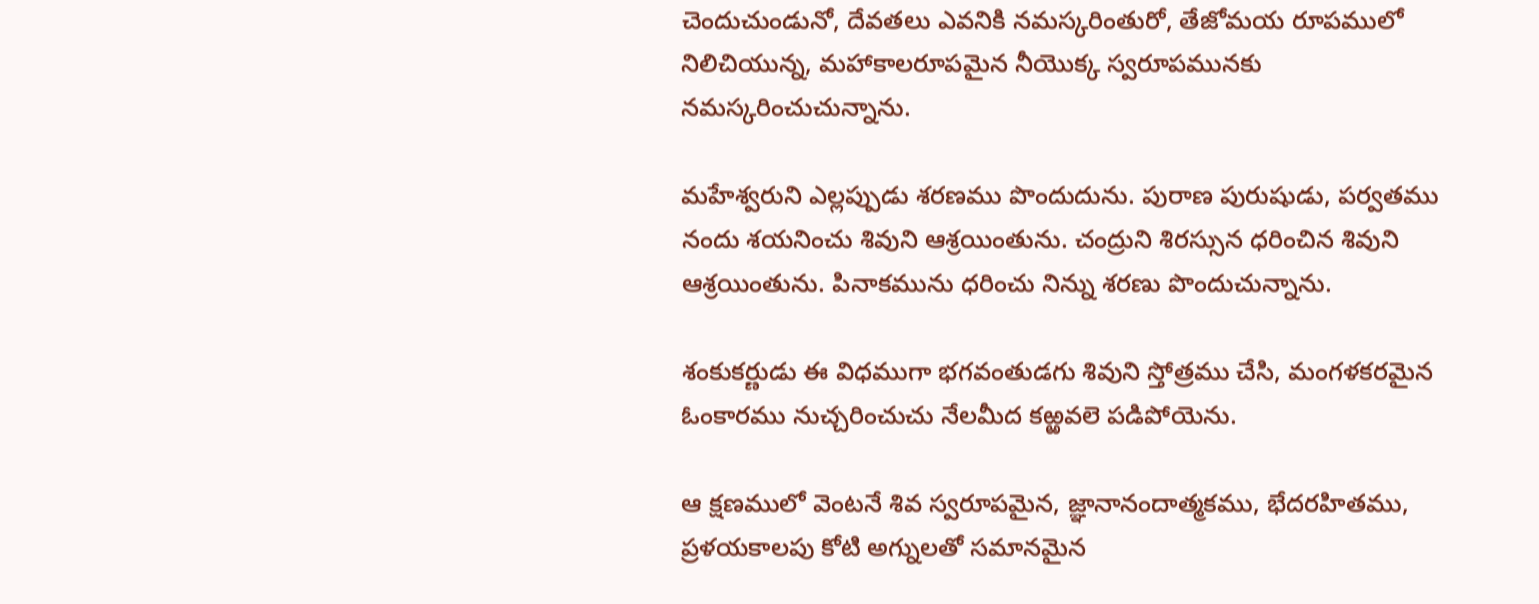చెందుచుండునో, దేవతలు ఎవనికి నమస్కరింతురో, తేజోమయ రూపములో నిలిచియున్న, మహాకాలరూపమైన నీయొక్క స్వరూపమునకు నమస్కరించుచున్నాను.

మహేశ్వరుని ఎల్లప్పుడు శరణము పొందుదును. పురాణ పురుషుడు, పర్వతము నందు శయనించు శివుని ఆశ్రయింతును. చంద్రుని శిరస్సున ధరించిన శివుని ఆశ్రయింతును. పినాకమును ధరించు నిన్ను శరణు పొందుచున్నాను.

శంకుకర్ణుడు ఈ విధముగా భగవంతుడగు శివుని స్తోత్రము చేసి, మంగళకరమైన ఓంకారము నుచ్చరించుచు నేలమీద కఱ్ఱవలె పడిపోయెను.

ఆ క్షణములో వెంటనే శివ స్వరూపమైన, జ్ఞానానందాత్మకము, భేదరహితము, ప్రళయకాలపు కోటి అగ్నులతో సమానమైన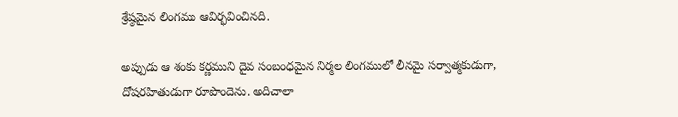శ్రేష్ఠమైన లింగము ఆవిర్భవించినది.

అప్పుడు ఆ శంకు కర్ణముని దైవ సంబంధమైన నిర్మల లింగములో లీనమై సర్వాత్మకుడుగా, దోషరహితుడుగా రూపొందెను. అదిచాలా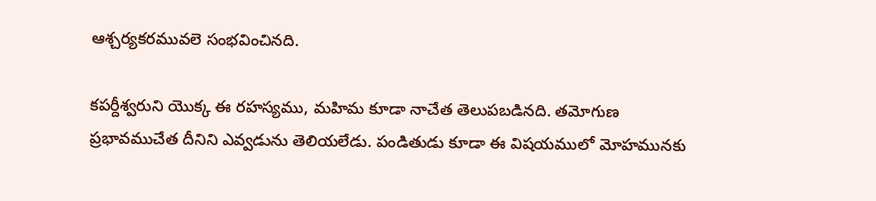ఆశ్చర్యకరమువలె సంభవించినది.

కపర్దీశ్వరుని యొక్క ఈ రహస్యము, మహిమ కూడా నాచేత తెలుపబడినది. తమోగుణ ప్రభావముచేత దీనిని ఎవ్వడును తెలియలేడు. పండితుడు కూడా ఈ విషయములో మోహమునకు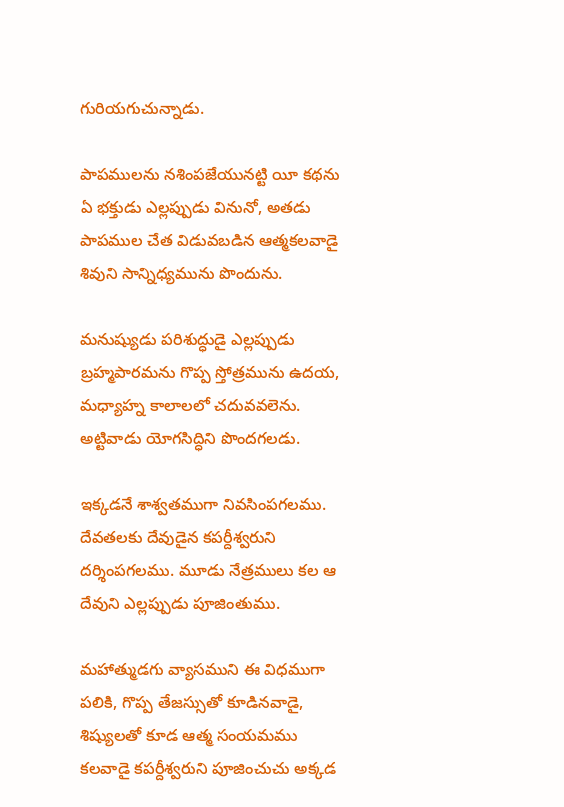గురియగుచున్నాడు.

పాపములను నశింపజేయునట్టి యీ కథను ఏ భక్తుడు ఎల్లప్పుడు వినునో, అతడు పాపముల చేత విడువబడిన ఆత్మకలవాడై శివుని సాన్నిధ్యమును పొందును.

మనుష్యుడు పరిశుద్ధుడై ఎల్లప్పుడు బ్రహ్మపారమను గొప్ప స్తోత్రమును ఉదయ, మధ్యాహ్న కాలాలలో చదువవలెను. అట్టివాడు యోగసిద్ధిని పొందగలడు.

ఇక్కడనే శాశ్వతముగా నివసింపగలము. దేవతలకు దేవుడైన కపర్దీశ్వరుని దర్శింపగలము. మూడు నేత్రములు కల ఆ దేవుని ఎల్లప్పుడు పూజింతుము.

మహాత్ముడగు వ్యాసముని ఈ విధముగా పలికి, గొప్ప తేజస్సుతో కూడినవాడై, శిష్యులతో కూడ ఆత్మ సంయమము కలవాడై కపర్దీశ్వరుని పూజించుచు అక్కడ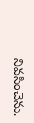నివసించెను.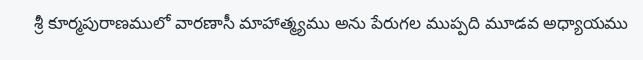శ్రీ కూర్మపురాణములో వారణాసీ మాహాత్మ్యము అను పేరుగల ముప్పది మూడవ అధ్యాయము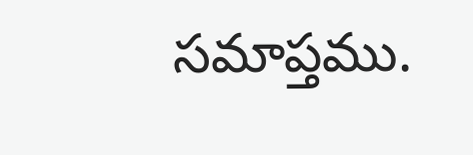సమాప్తము.